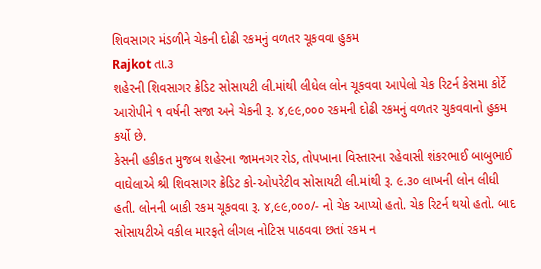શિવસાગર મંડળીને ચેકની દોઢી રકમનું વળતર ચૂકવવા હુકમ
Rajkot તા.૩
શહેરની શિવસાગર ક્રેડિટ સોસાયટી લી.માંથી લીધેલ લોન ચૂકવવા આપેલો ચેક રિટર્ન કેસમા કોર્ટે આરોપીને ૧ વર્ષની સજા અને ચેકની રૂ. ૪,૯૯,૦૦૦ રકમની દોઢી રકમનું વળતર ચુકવવાનો હુકમ કર્યો છે.
કેસની હકીકત મુજબ શહેરના જામનગર રોડ, તોપખાના વિસ્તારના રહેવાસી શંકરભાઈ બાબુભાઈ વાઘેલાએ શ્રી શિવસાગર ક્રેડિટ કો-ઓપરેટીવ સોસાયટી લી.માંથી રૂ. ૯.૩૦ લાખની લોન લીધી હતી. લોનની બાકી રકમ ચૂકવવા રૂ. ૪,૯૯,૦૦૦/- નો ચેક આપ્યો હતો. ચેક રિટર્ન થયો હતો. બાદ સોસાયટીએ વકીલ મારફતે લીગલ નોટિસ પાઠવવા છતાં રકમ ન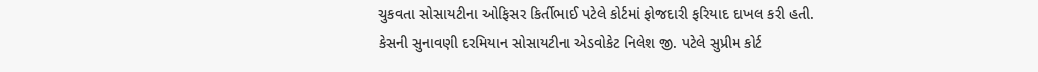ચુકવતા સોસાયટીના ઓફિસર કિર્તીભાઈ પટેલે કોર્ટમાં ફોજદારી ફરિયાદ દાખલ કરી હતી.
કેસની સુનાવણી દરમિયાન સોસાયટીના એડવોકેટ નિલેશ જી. પટેલે સુપ્રીમ કોર્ટ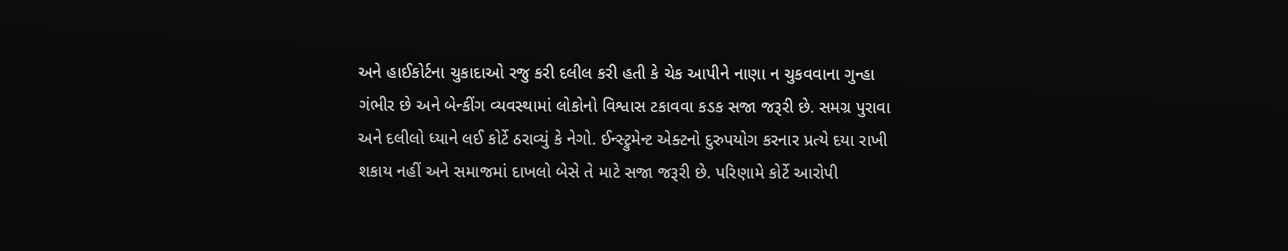અને હાઈકોર્ટના ચુકાદાઓ રજુ કરી દલીલ કરી હતી કે ચેક આપીને નાણા ન ચુકવવાના ગુન્હા ગંભીર છે અને બેન્કીંગ વ્યવસ્થામાં લોકોનો વિશ્વાસ ટકાવવા કડક સજા જરૂરી છે. સમગ્ર પુરાવા અને દલીલો ધ્યાને લઈ કોર્ટે ઠરાવ્યું કે નેગો. ઈન્સ્ટ્રુમેન્ટ એક્ટનો દુરુપયોગ કરનાર પ્રત્યે દયા રાખી શકાય નહીં અને સમાજમાં દાખલો બેસે તે માટે સજા જરૂરી છે. પરિણામે કોર્ટે આરોપી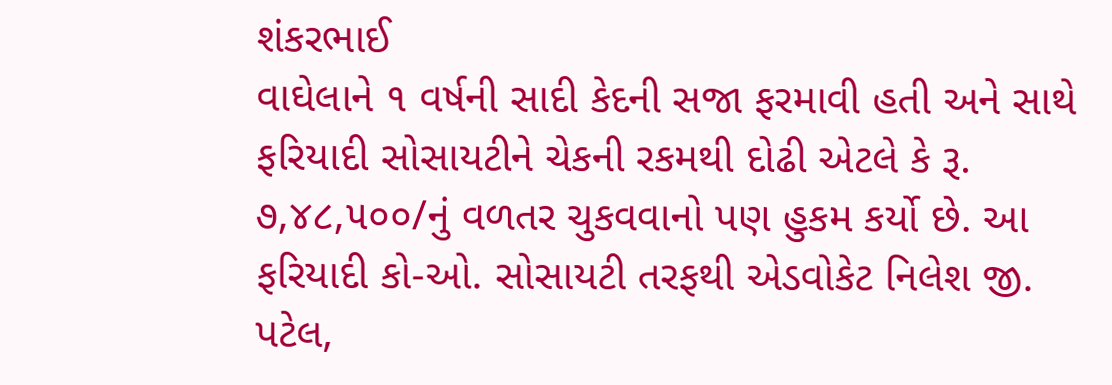શંકરભાઈ
વાઘેલાને ૧ વર્ષની સાદી કેદની સજા ફરમાવી હતી અને સાથે ફરિયાદી સોસાયટીને ચેકની રકમથી દોઢી એટલે કે રૂ. ૭,૪૮,૫૦૦/નું વળતર ચુકવવાનો પણ હુકમ કર્યો છે. આ ફરિયાદી કો-ઓ. સોસાયટી તરફથી એડવોકેટ નિલેશ જી. પટેલ,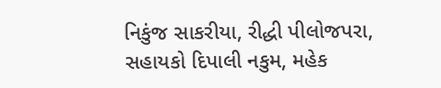નિકુંજ સાકરીયા, રીદ્ધી પીલોજપરા, સહાયકો દિપાલી નકુમ, મહેક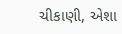ચીકાણી, એશા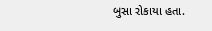બુસા રોકાયા હતા.